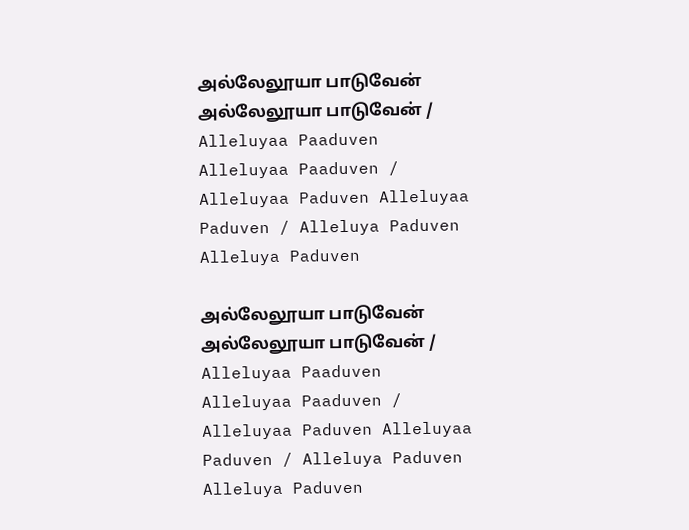அல்லேலூயா பாடுவேன் அல்லேலூயா பாடுவேன் / Alleluyaa Paaduven Alleluyaa Paaduven / Alleluyaa Paduven Alleluyaa Paduven / Alleluya Paduven Alleluya Paduven

அல்லேலூயா பாடுவேன் அல்லேலூயா பாடுவேன் / Alleluyaa Paaduven Alleluyaa Paaduven / Alleluyaa Paduven Alleluyaa Paduven / Alleluya Paduven Alleluya Paduven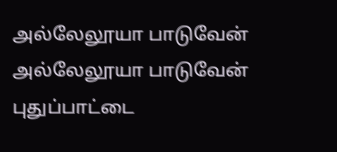அல்லேலூயா பாடுவேன் அல்லேலூயா பாடுவேன்
புதுப்பாட்டை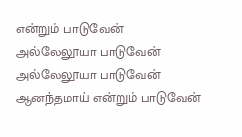என்றும் பாடுவேன்
அல்லேலூயா பாடுவேன் அல்லேலூயா பாடுவேன்
ஆனந்தமாய் என்றும் பாடுவேன்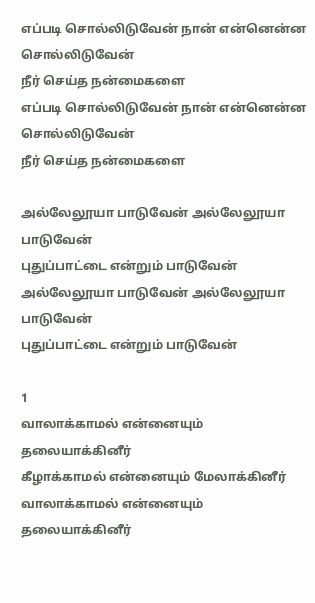எப்படி சொல்லிடுவேன் நான் என்னென்ன சொல்லிடுவேன்
நீர் செய்த நன்மைகளை
எப்படி சொல்லிடுவேன் நான் என்னென்ன சொல்லிடுவேன்
நீர் செய்த நன்மைகளை

அல்லேலூயா பாடுவேன் அல்லேலூயா பாடுவேன்
புதுப்பாட்டை என்றும் பாடுவேன்
அல்லேலூயா பாடுவேன் அல்லேலூயா பாடுவேன்
புதுப்பாட்டை என்றும் பாடுவேன்

1
வாலாக்காமல் என்னையும் தலையாக்கினீர்
கீழாக்காமல் என்னையும் மேலாக்கினீர்
வாலாக்காமல் என்னையும் தலையாக்கினீர்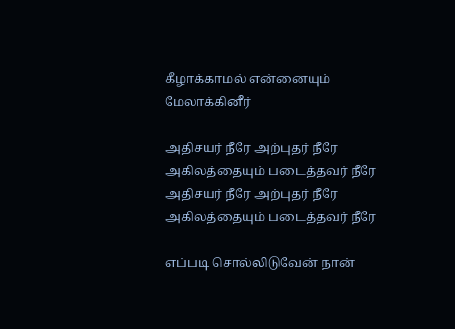கீழாக்காமல் என்னையும் மேலாக்கினீர்

அதிசயர் நீரே அற்புதர் நீரே
அகிலத்தையும் படைத்தவர் நீரே
அதிசயர் நீரே அற்புதர் நீரே
அகிலத்தையும் படைத்தவர் நீரே

எப்படி சொல்லிடுவேன் நான்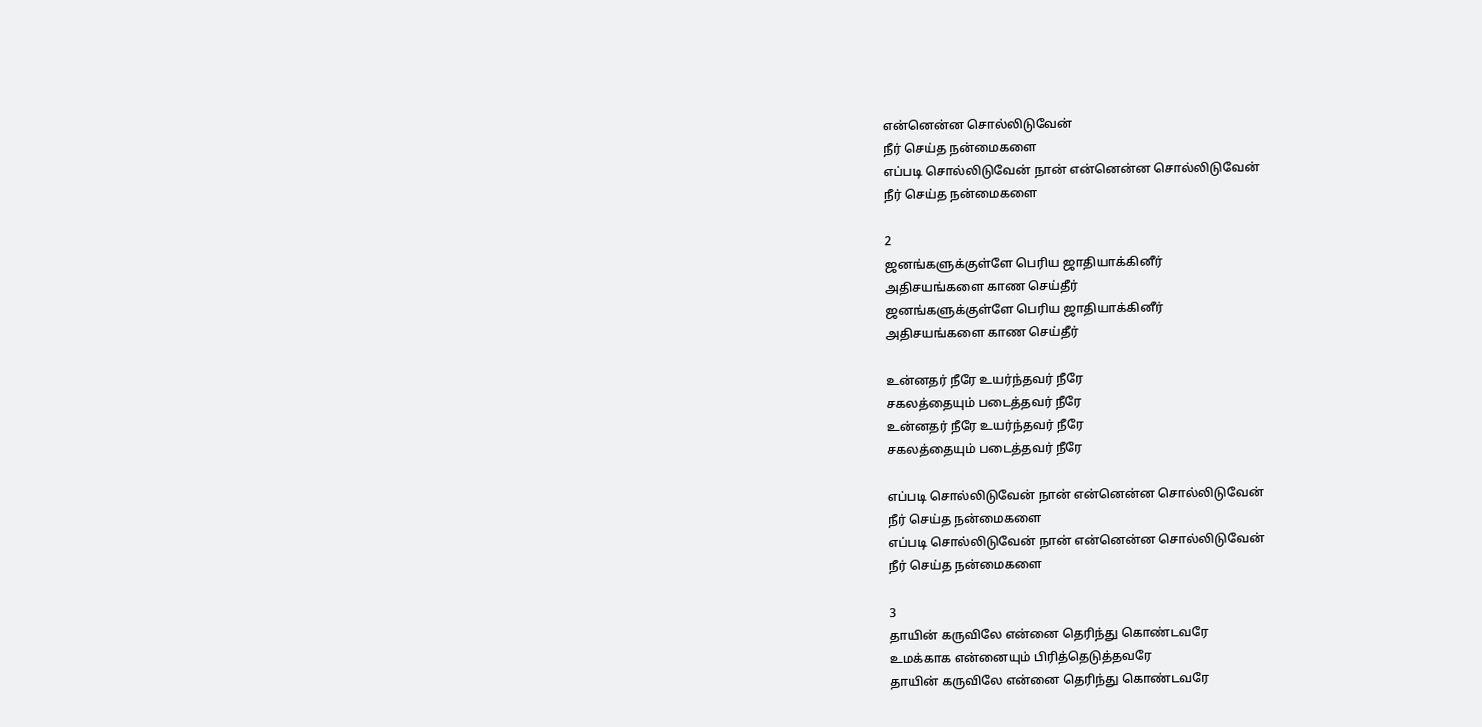என்னென்ன சொல்லிடுவேன்
நீர் செய்த நன்மைகளை
எப்படி சொல்லிடுவேன் நான் என்னென்ன சொல்லிடுவேன்
நீர் செய்த நன்மைகளை

2
ஜனங்களுக்குள்ளே பெரிய ஜாதியாக்கினீர்
அதிசயங்களை காண செய்தீர்
ஜனங்களுக்குள்ளே பெரிய ஜாதியாக்கினீர்
அதிசயங்களை காண செய்தீர்

உன்னதர் நீரே உயர்ந்தவர் நீரே
சகலத்தையும் படைத்தவர் நீரே
உன்னதர் நீரே உயர்ந்தவர் நீரே
சகலத்தையும் படைத்தவர் நீரே

எப்படி சொல்லிடுவேன் நான் என்னென்ன சொல்லிடுவேன்
நீர் செய்த நன்மைகளை
எப்படி சொல்லிடுவேன் நான் என்னென்ன சொல்லிடுவேன்
நீர் செய்த நன்மைகளை

3
தாயின் கருவிலே என்னை தெரிந்து கொண்டவரே
உமக்காக என்னையும் பிரித்தெடுத்தவரே
தாயின் கருவிலே என்னை தெரிந்து கொண்டவரே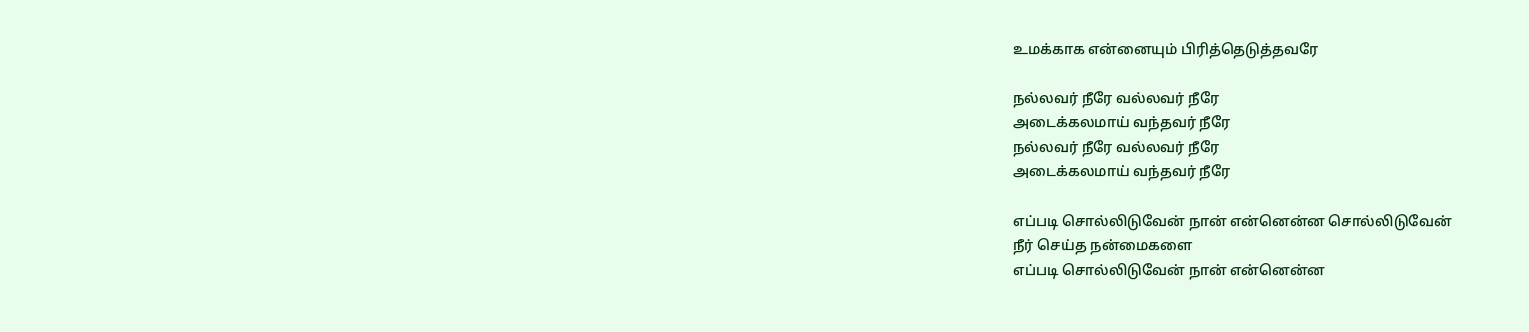உமக்காக என்னையும் பிரித்தெடுத்தவரே

நல்லவர் நீரே வல்லவர் நீரே
அடைக்கலமாய் வந்தவர் நீரே
நல்லவர் நீரே வல்லவர் நீரே
அடைக்கலமாய் வந்தவர் நீரே

எப்படி சொல்லிடுவேன் நான் என்னென்ன சொல்லிடுவேன்
நீர் செய்த நன்மைகளை
எப்படி சொல்லிடுவேன் நான் என்னென்ன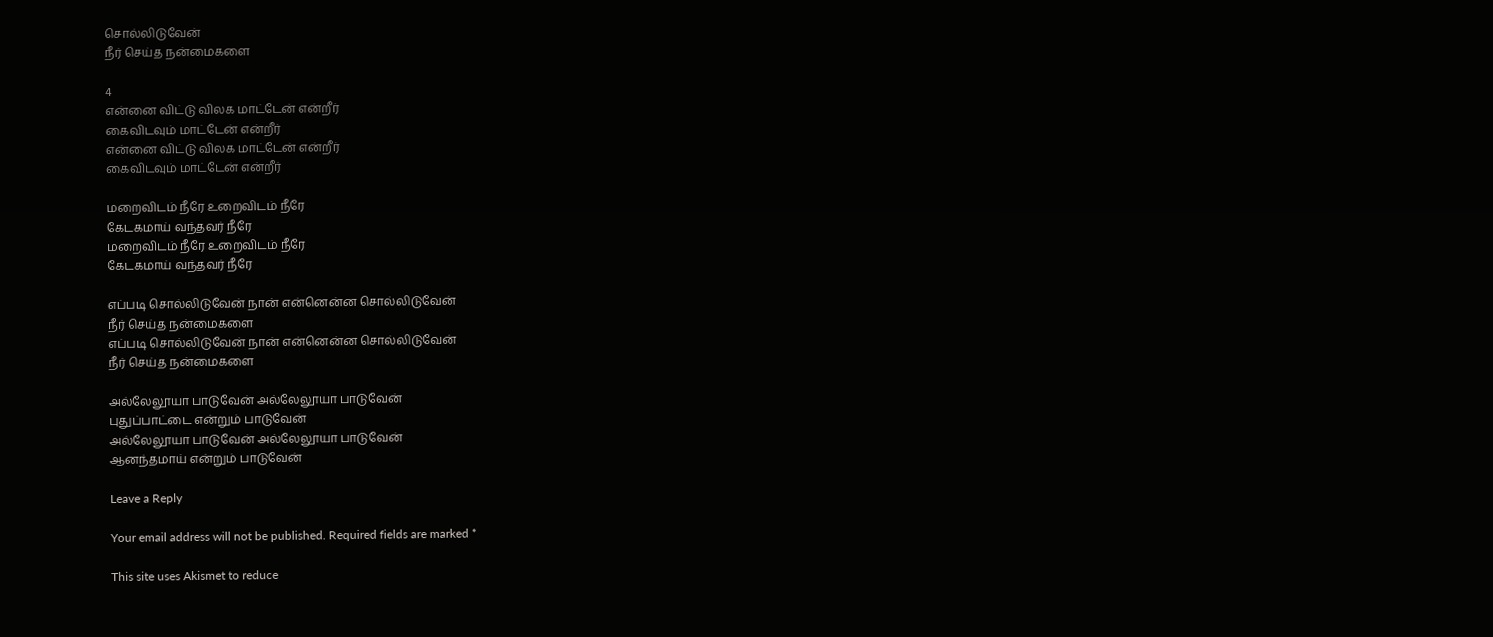சொல்லிடுவேன்
நீர் செய்த நன்மைகளை

4
என்னை விட்டு விலக மாட்டேன் என்றீர்
கைவிடவும் மாட்டேன் என்றீர்
என்னை விட்டு விலக மாட்டேன் என்றீர்
கைவிடவும் மாட்டேன் என்றீர்

மறைவிடம் நீரே உறைவிடம் நீரே
கேடகமாய் வந்தவர் நீரே
மறைவிடம் நீரே உறைவிடம் நீரே
கேடகமாய் வந்தவர் நீரே

எப்படி சொல்லிடுவேன் நான் என்னென்ன சொல்லிடுவேன்
நீர் செய்த நன்மைகளை
எப்படி சொல்லிடுவேன் நான் என்னென்ன சொல்லிடுவேன்
நீர் செய்த நன்மைகளை

அல்லேலூயா பாடுவேன் அல்லேலூயா பாடுவேன்
புதுப்பாட்டை என்றும் பாடுவேன்
அல்லேலூயா பாடுவேன் அல்லேலூயா பாடுவேன்
ஆனந்தமாய் என்றும் பாடுவேன்

Leave a Reply

Your email address will not be published. Required fields are marked *

This site uses Akismet to reduce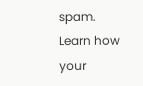spam. Learn how your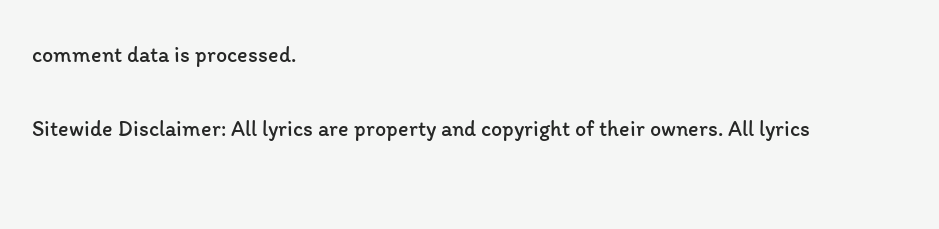comment data is processed.

Sitewide Disclaimer: All lyrics are property and copyright of their owners. All lyrics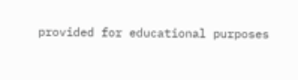provided for educational purposes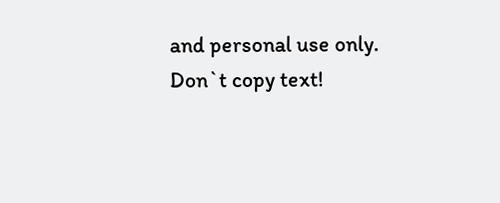and personal use only.
Don`t copy text!